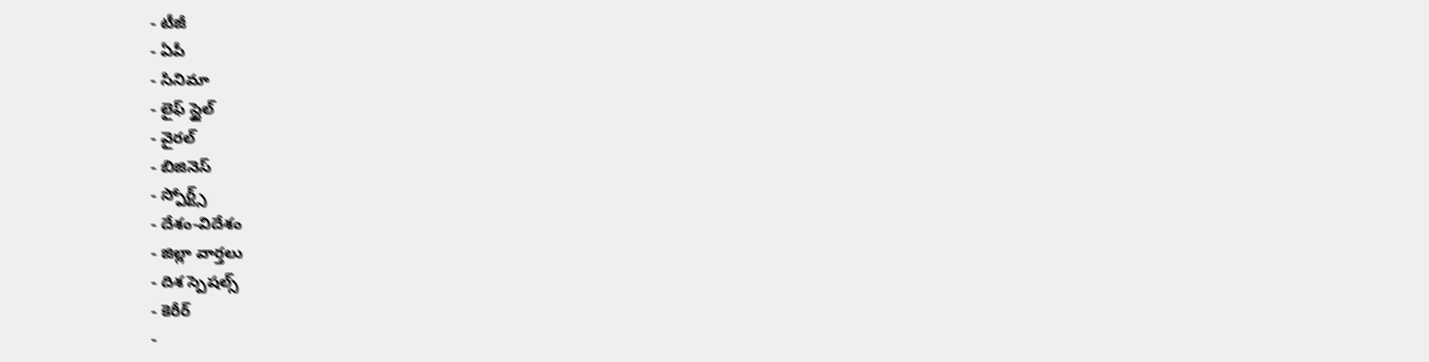- టీజీ
- ఏపీ
- సినిమా
- లైఫ్ స్టైల్
- వైరల్
- బిజినెస్
- స్పోర్ట్స్
- దేశం-విదేశం
- జిల్లా వార్తలు
- దిశ స్పెషల్స్
- కెరీర్
-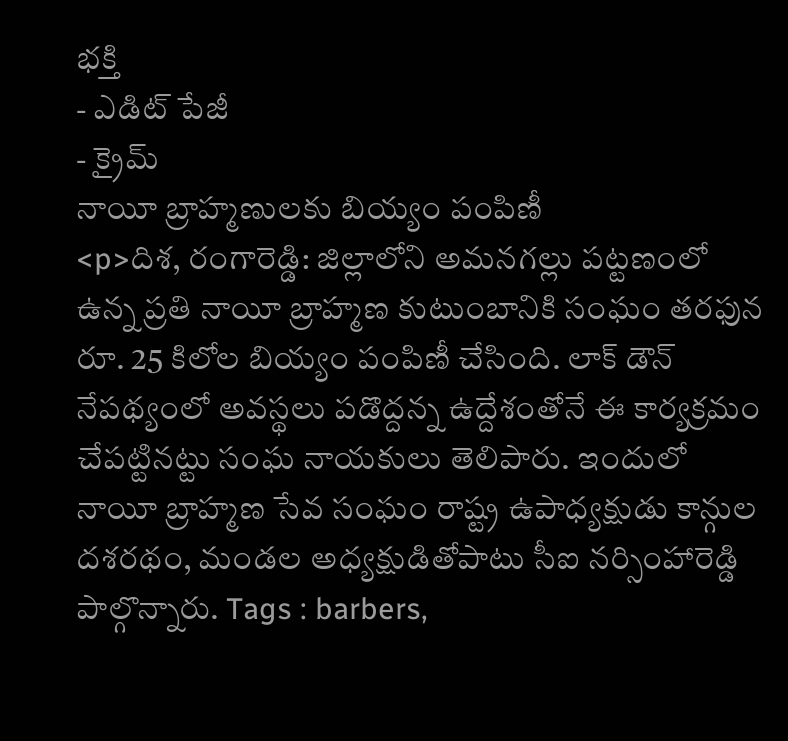భక్తి
- ఎడిట్ పేజీ
- క్రైమ్
నాయీ బ్రాహ్మణులకు బియ్యం పంపిణీ
<p>దిశ, రంగారెడ్డి: జిల్లాలోని అమనగల్లు పట్టణంలో ఉన్న ప్రతి నాయీ బ్రాహ్మణ కుటుంబానికి సంఘం తరఫున రూ. 25 కిలోల బియ్యం పంపిణీ చేసింది. లాక్ డౌన్ నేపథ్యంలో అవస్థలు పడొద్దన్న ఉద్దేశంతోనే ఈ కార్యక్రమం చేపట్టినట్టు సంఘ నాయకులు తెలిపారు. ఇందులో నాయీ బ్రాహ్మణ సేవ సంఘం రాష్ట్ర ఉపాధ్యక్షుడు కాన్గుల దశరథం, మండల అధ్యక్షుడితోపాటు సీఐ నర్సింహారెడ్డి పాల్గొన్నారు. Tags : barbers,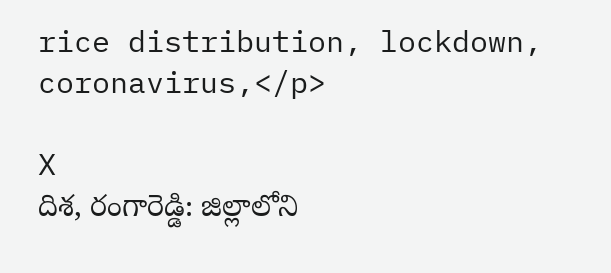rice distribution, lockdown, coronavirus,</p>

X
దిశ, రంగారెడ్డి: జిల్లాలోని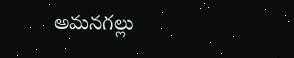అమనగల్లు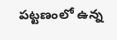పట్టణంలో ఉన్న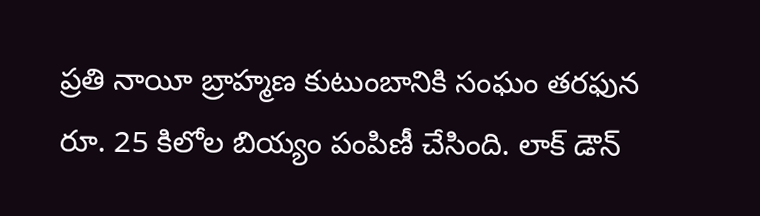ప్రతి నాయీ బ్రాహ్మణ కుటుంబానికి సంఘం తరఫున రూ. 25 కిలోల బియ్యం పంపిణీ చేసింది. లాక్ డౌన్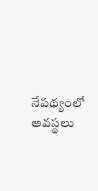నేపథ్యంలో అవస్థలు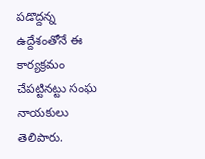పడొద్దన్న ఉద్దేశంతోనే ఈ కార్యక్రమం చేపట్టినట్టు సంఘ నాయకులు తెలిపారు.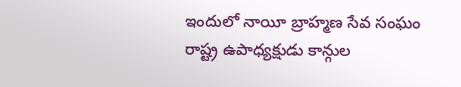ఇందులో నాయీ బ్రాహ్మణ సేవ సంఘం రాష్ట్ర ఉపాధ్యక్షుడు కాన్గుల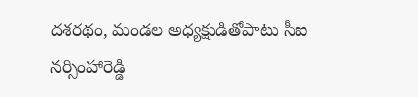దశరథం, మండల అధ్యక్షుడితోపాటు సీఐ నర్సింహారెడ్డి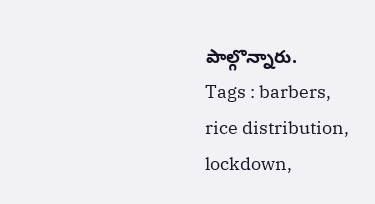పాల్గొన్నారు.
Tags : barbers, rice distribution, lockdown,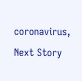coronavirus,
Next Story